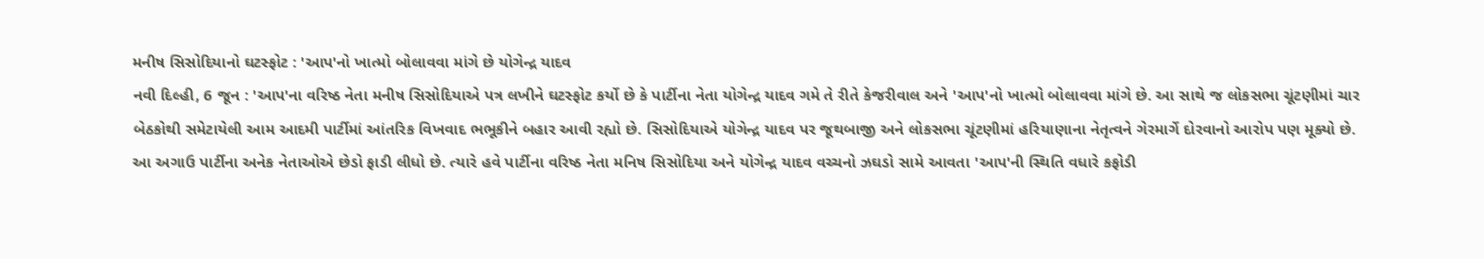મનીષ સિસોદિયાનો ઘટસ્ફોટ : 'આપ'નો ખાત્મો બોલાવવા માંગે છે યોગેન્દ્ર યાદવ
નવી દિલ્હી, 6 જૂન : 'આપ'ના વરિષ્ઠ નેતા મનીષ સિસોદિયાએ પત્ર લખીને ઘટસ્ફોટ કર્યો છે કે પાર્ટીના નેતા યોગેન્દ્ર યાદવ ગમે તે રીતે કેજરીવાલ અને 'આપ'નો ખાત્મો બોલાવવા માંગે છે. આ સાથે જ લોકસભા ચૂંટણીમાં ચાર બેઠકોથી સમેટાયેલી આમ આદમી પાર્ટીમાં આંતરિક વિખવાદ ભભૂકીને બહાર આવી રહ્યો છે. સિસોદિયાએ યોગેન્દ્ર યાદવ પર જૂથબાજી અને લોકસભા ચૂંટણીમાં હરિયાણાના નેતૃત્વને ગેરમાર્ગે દોરવાનો આરોપ પણ મૂક્યો છે.
આ અગાઉ પાર્ટીના અનેક નેતાઓએ છેડો ફાડી લીધો છે. ત્યારે હવે પાર્ટીના વરિષ્ઠ નેતા મનિષ સિસોદિયા અને યોગેન્દ્ર યાદવ વચ્ચનો ઝઘડો સામે આવતા 'આપ'ની સ્થિતિ વધારે કફોડી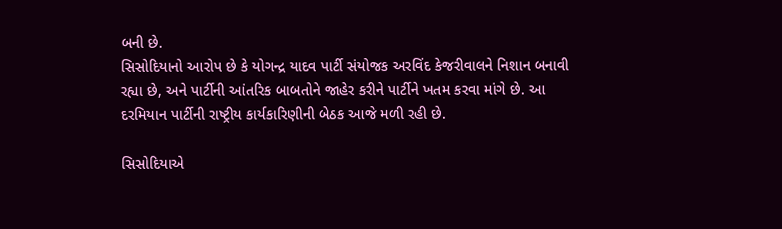બની છે.
સિસોદિયાનો આરોપ છે કે યોગન્દ્ર યાદવ પાર્ટી સંયોજક અરવિંદ કેજરીવાલને નિશાન બનાવી રહ્યા છે, અને પાર્ટીની આંતરિક બાબતોને જાહેર કરીને પાર્ટીને ખતમ કરવા માંગે છે. આ દરમિયાન પાર્ટીની રાષ્ટ્રીય કાર્યકારિણીની બેઠક આજે મળી રહી છે.

સિસોદિયાએ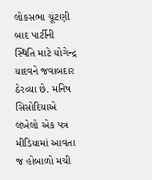લોકસભા ચૂંટણી બાદ પાર્ટીની સ્થિતિ માટે યોગેન્દ્ર યાદવને જવાબદાર ઠેરવ્યા છે. મનિષ સિસોદિયાએ લખેલો એક પત્ર મીડિયામાં આવતા જ હોબાળો મચી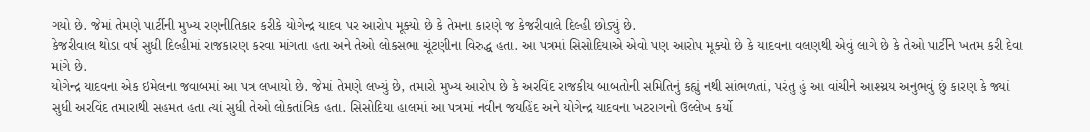ગયો છે. જેમાં તેમણે પાર્ટીની મુખ્ય રણનીતિકાર કરીકે યોગેન્દ્ર યાદવ પર આરોપ મૂક્યો છે કે તેમના કારણે જ કેજરીવાલે દિલ્હી છોડ્યું છે.
કેજરીવાલ થોડા વર્ષ સુધી દિલ્હીમાં રાજકારણ કરવા માંગતા હતા અને તેઓ લોકસભા ચૂંટણીના વિરુદ્ધ હતા. આ પત્રમાં સિસોદિયાએ એવો પણ આરોપ મૂક્યો છે કે યાદવના વલણથી એવું લાગે છે કે તેઓ પાર્ટીને ખતમ કરી દેવા માંગે છે.
યોગેન્દ્ર યાદવના એક ઇમેલના જવાબમાં આ પત્ર લખાયો છે. જેમાં તેમણે લખ્યું છે, તમારો મુખ્ય આરોપ છે કે અરવિંદ રાજકીય બાબતોની સમિતિનું કહ્યું નથી સાંભળતાં, પરંતુ હું આ વાંચીને આશ્ચ્રય અનુભવું છું કારણ કે જ્યાં સુધી અરવિંદ તમારાથી સહમત હતા ત્યાં સુધી તેઓ લોકતાંત્રિક હતા. સિસોદિયા હાલમાં આ પત્રમાં નવીન જયહિંદ અને યોગેન્દ્ર યાદવના ખટરાગનો ઉલ્લેખ કર્યો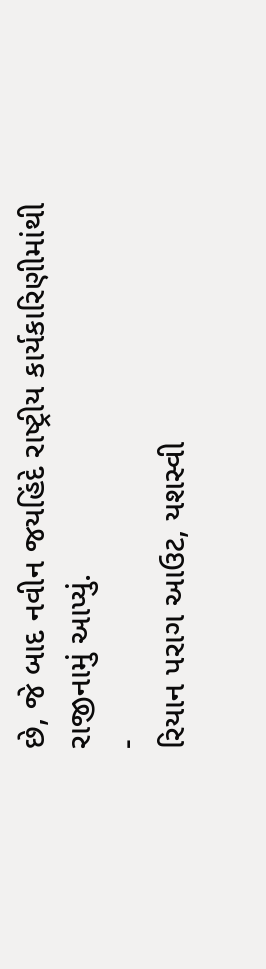છે, જે બાદ નવીન જયહિંદે રાષ્ટ્રીય કાર્યકારિણીમાંથી રાજીનામું આપ્યું.
-
રિયાન પરાગ આઉટ, યશસ્વી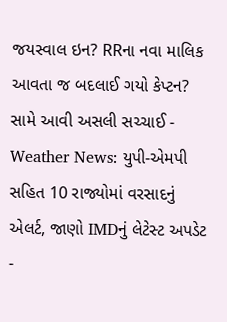જયસ્વાલ ઇન? RRના નવા માલિક આવતા જ બદલાઈ ગયો કેપ્ટન? સામે આવી અસલી સચ્ચાઈ -
Weather News: યુપી-એમપી સહિત 10 રાજ્યોમાં વરસાદનું એલર્ટ, જાણો IMDનું લેટેસ્ટ અપડેટ -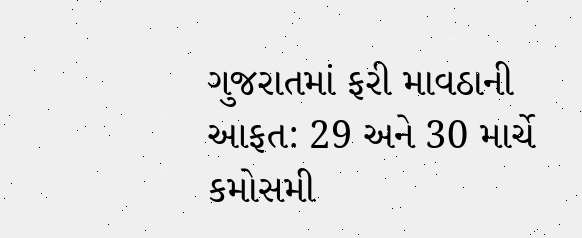ગુજરાતમાં ફરી માવઠાની આફત: 29 અને 30 માર્ચે કમોસમી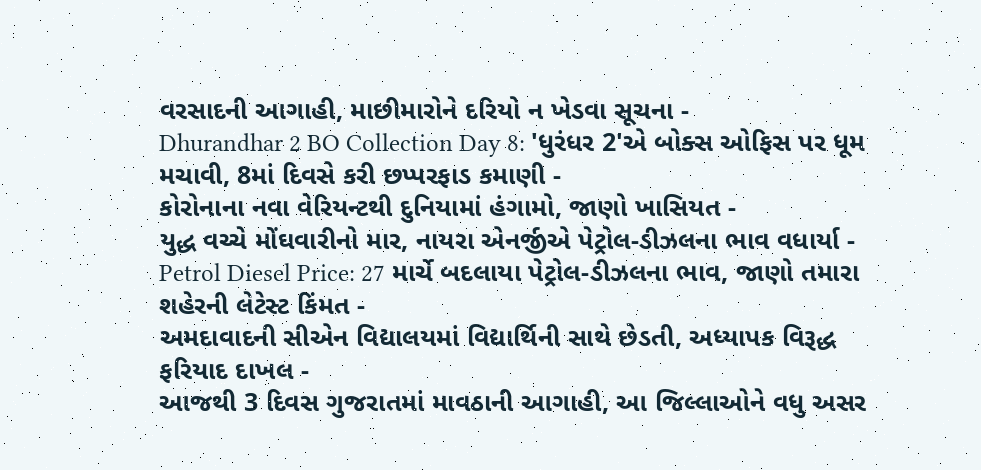વરસાદની આગાહી, માછીમારોને દરિયો ન ખેડવા સૂચના -
Dhurandhar 2 BO Collection Day 8: 'ધુરંધર 2'એ બોક્સ ઓફિસ પર ધૂમ મચાવી, 8માં દિવસે કરી છપ્પરફાડ કમાણી -
કોરોનાના નવા વેરિયન્ટથી દુનિયામાં હંગામો, જાણો ખાસિયત -
યુદ્ધ વચ્ચે મોંઘવારીનો માર, નાયરા એનર્જીએ પેટ્રોલ-ડીઝલના ભાવ વધાર્યા -
Petrol Diesel Price: 27 માર્ચે બદલાયા પેટ્રોલ-ડીઝલના ભાવ, જાણો તમારા શહેરની લેટેસ્ટ કિંમત -
અમદાવાદની સીએન વિદ્યાલયમાં વિદ્યાર્થિની સાથે છેડતી, અધ્યાપક વિરૂદ્ધ ફરિયાદ દાખલ -
આજથી 3 દિવસ ગુજરાતમાં માવઠાની આગાહી, આ જિલ્લાઓને વધુ અસર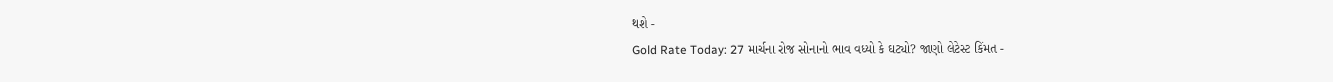થશે -
Gold Rate Today: 27 માર્ચના રોજ સોનાનો ભાવ વધ્યો કે ઘટ્યો? જાણો લેટેસ્ટ કિંમત -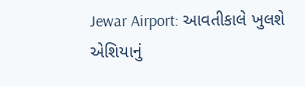Jewar Airport: આવતીકાલે ખુલશે એશિયાનું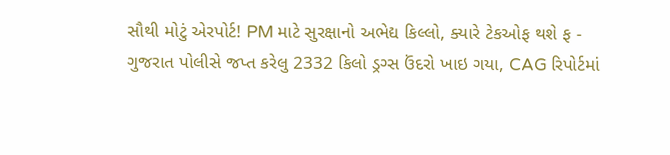સૌથી મોટું એરપોર્ટ! PM માટે સુરક્ષાનો અભેદ્ય કિલ્લો, ક્યારે ટેકઓફ થશે ફ -
ગુજરાત પોલીસે જપ્ત કરેલુ 2332 કિલો ડ્રગ્સ ઉંદરો ખાઇ ગયા, CAG રિપોર્ટમાં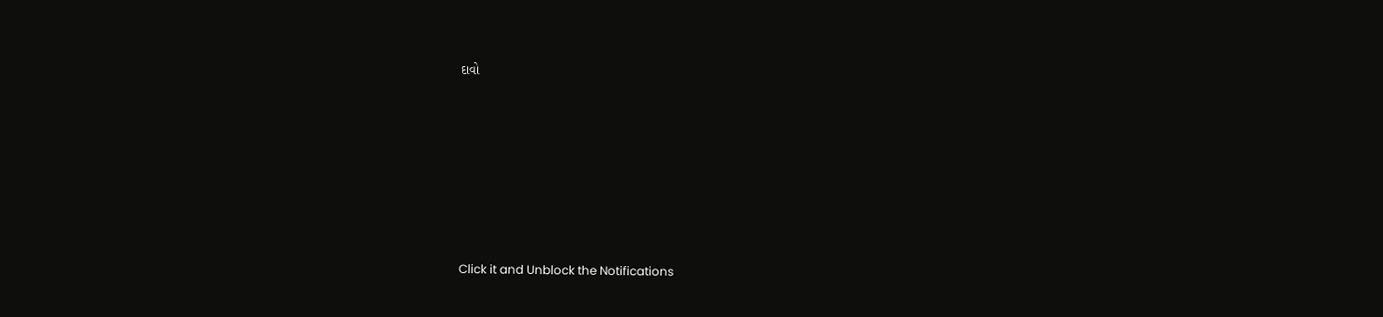દાવો








Click it and Unblock the Notifications